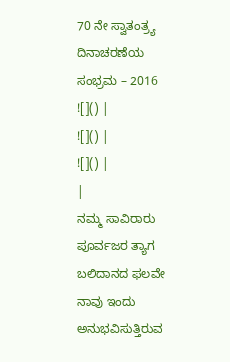70 ನೇ ಸ್ವಾತಂತ್ರ್ಯ ದಿನಾಚರಣೆಯ ಸಂಭ್ರಮ – 2016
![]() |
![]() |
![]() |
|
ನಮ್ಮ ಸಾವಿರಾರು ಪೂರ್ವಜರ ತ್ಯಾಗ ಬಲಿದಾನದ ಫಲವೇ ನಾವು ಇಂದು ಅನುಭವಿಸುತ್ತಿರುವ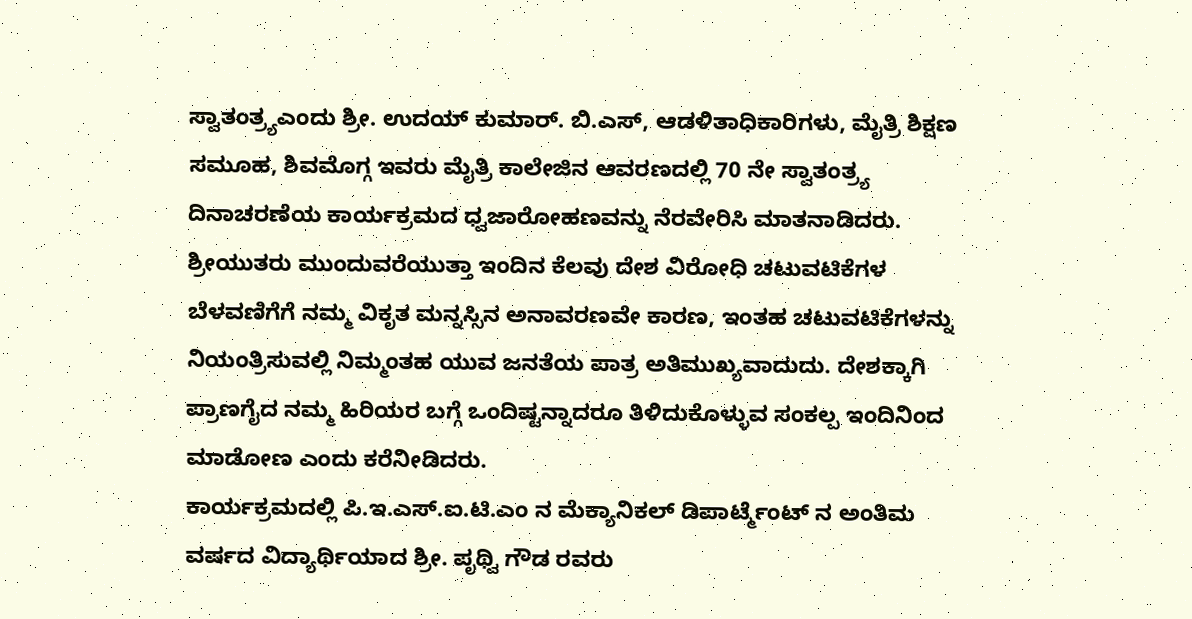ಸ್ವಾತಂತ್ರ್ಯಎಂದು ಶ್ರೀ. ಉದಯ್ ಕುಮಾರ್. ಬಿ.ಎಸ್, ಆಡಳಿತಾಧಿಕಾರಿಗಳು, ಮೈತ್ರಿ ಶಿಕ್ಷಣ ಸಮೂಹ, ಶಿವಮೊಗ್ಗ ಇವರು ಮೈತ್ರಿ ಕಾಲೇಜಿನ ಆವರಣದಲ್ಲಿ 70 ನೇ ಸ್ವಾತಂತ್ರ್ಯ ದಿನಾಚರಣೆಯ ಕಾರ್ಯಕ್ರಮದ ಧ್ವಜಾರೋಹಣವನ್ನು ನೆರವೇರಿಸಿ ಮಾತನಾಡಿದರು.
ಶ್ರೀಯುತರು ಮುಂದುವರೆಯುತ್ತಾ ಇಂದಿನ ಕೆಲವು ದೇಶ ವಿರೋಧಿ ಚಟುವಟಿಕೆಗಳ ಬೆಳವಣಿಗೆಗೆ ನಮ್ಮ ವಿಕೃತ ಮನ್ನಸ್ಸಿನ ಅನಾವರಣವೇ ಕಾರಣ, ಇಂತಹ ಚಟುವಟಿಕೆಗಳನ್ನು ನಿಯಂತ್ರಿಸುವಲ್ಲಿ ನಿಮ್ಮಂತಹ ಯುವ ಜನತೆಯ ಪಾತ್ರ ಅತಿಮುಖ್ಯವಾದುದು. ದೇಶಕ್ಕಾಗಿ ಪ್ರಾಣಗೈದ ನಮ್ಮ ಹಿರಿಯರ ಬಗ್ಗೆ ಒಂದಿಷ್ಟನ್ನಾದರೂ ತಿಳಿದುಕೊಳ್ಳುವ ಸಂಕಲ್ಪ ಇಂದಿನಿಂದ ಮಾಡೋಣ ಎಂದು ಕರೆನೀಡಿದರು.
ಕಾರ್ಯಕ್ರಮದಲ್ಲಿ ಪಿ.ಇ.ಎಸ್.ಐ.ಟಿ.ಎಂ ನ ಮೆಕ್ಯಾನಿಕಲ್ ಡಿಪಾರ್ಟ್ಮೆಂಟ್ ನ ಅಂತಿಮ ವರ್ಷದ ವಿದ್ಯಾರ್ಥಿಯಾದ ಶ್ರೀ. ಪೃಥ್ವಿ ಗೌಡ ರವರು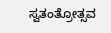ಸ್ವತಂತ್ರೋತ್ಸವ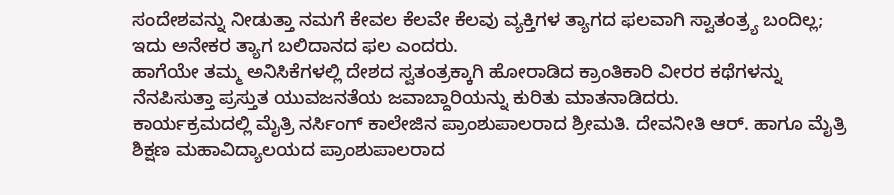ಸಂದೇಶವನ್ನು ನೀಡುತ್ತಾ ನಮಗೆ ಕೇವಲ ಕೆಲವೇ ಕೆಲವು ವ್ಯಕ್ತಿಗಳ ತ್ಯಾಗದ ಫಲವಾಗಿ ಸ್ವಾತಂತ್ರ್ಯ ಬಂದಿಲ್ಲ; ಇದು ಅನೇಕರ ತ್ಯಾಗ ಬಲಿದಾನದ ಫಲ ಎಂದರು.
ಹಾಗೆಯೇ ತಮ್ಮ ಅನಿಸಿಕೆಗಳಲ್ಲಿ ದೇಶದ ಸ್ವತಂತ್ರಕ್ಕಾಗಿ ಹೋರಾಡಿದ ಕ್ರಾಂತಿಕಾರಿ ವೀರರ ಕಥೆಗಳನ್ನು ನೆನಪಿಸುತ್ತಾ ಪ್ರಸ್ತುತ ಯುವಜನತೆಯ ಜವಾಬ್ದಾರಿಯನ್ನು ಕುರಿತು ಮಾತನಾಡಿದರು.
ಕಾರ್ಯಕ್ರಮದಲ್ಲಿ ಮೈತ್ರಿ ನರ್ಸಿಂಗ್ ಕಾಲೇಜಿನ ಪ್ರಾಂಶುಪಾಲರಾದ ಶ್ರೀಮತಿ. ದೇವನೀತಿ ಆರ್. ಹಾಗೂ ಮೈತ್ರಿ ಶಿಕ್ಷಣ ಮಹಾವಿದ್ಯಾಲಯದ ಪ್ರಾಂಶುಪಾಲರಾದ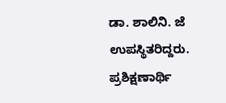ಡಾ. ಶಾಲಿನಿ. ಜೆ ಉಪಸ್ಥಿತರಿದ್ದರು.
ಪ್ರಶಿಕ್ಷಣಾರ್ಥಿ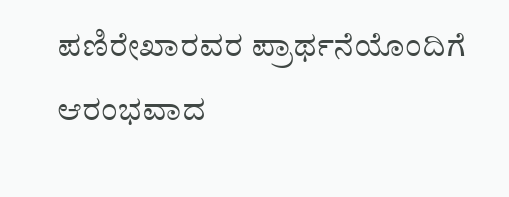ಪಣಿರೇಖಾರವರ ಪ್ರಾರ್ಥನೆಯೊಂದಿಗೆ ಆರಂಭವಾದ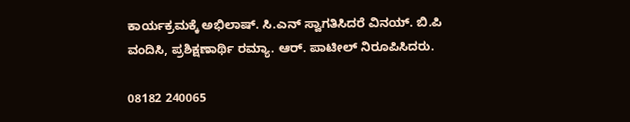ಕಾರ್ಯಕ್ರಮಕ್ಕೆ ಅಭಿಲಾಷ್. ಸಿ.ಎನ್ ಸ್ವಾಗತಿಸಿದರೆ ವಿನಯ್. ಬಿ.ಪಿ ವಂದಿಸಿ, ಪ್ರಶಿಕ್ಷಣಾರ್ಥಿ ರಮ್ಯಾ. ಆರ್. ಪಾಟೀಲ್ ನಿರೂಪಿಸಿದರು.

08182 240065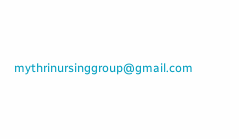mythrinursinggroup@gmail.com